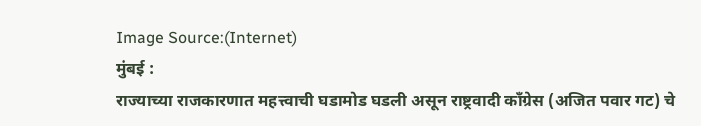Image Source:(Internet)
मुंबई :
राज्याच्या राजकारणात महत्त्वाची घडामोड घडली असून राष्ट्रवादी काँग्रेस (अजित पवार गट) चे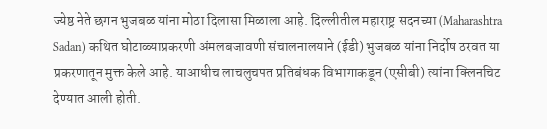ज्येष्ठ नेते छगन भुजबळ यांना मोठा दिलासा मिळाला आहे. दिल्लीतील महाराष्ट्र सदनच्या (Maharashtra Sadan) कथित घोटाळ्याप्रकरणी अंमलबजावणी संचालनालयाने (ईडी) भुजबळ यांना निर्दोष ठरवत या प्रकरणातून मुक्त केले आहे. याआधीच लाचलुचपत प्रतिबंधक विभागाकडून (एसीबी) त्यांना क्लिनचिट देण्यात आली होती.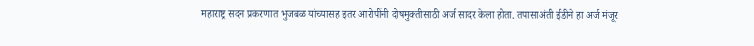महाराष्ट्र सदन प्रकरणात भुजबळ यांच्यासह इतर आरोपींनी दोषमुक्तीसाठी अर्ज सादर केला होता. तपासाअंती ईडीने हा अर्ज मंजूर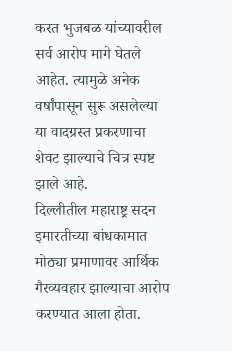करत भुजबळ यांच्यावरील सर्व आरोप मागे घेतले आहेत. त्यामुळे अनेक वर्षांपासून सुरू असलेल्या या वादग्रस्त प्रकरणाचा शेवट झाल्याचे चित्र स्पष्ट झाले आहे.
दिल्लीतील महाराष्ट्र सदन इमारतीच्या बांधकामात मोठ्या प्रमाणावर आर्थिक गैरव्यवहार झाल्याचा आरोप करण्यात आला होता.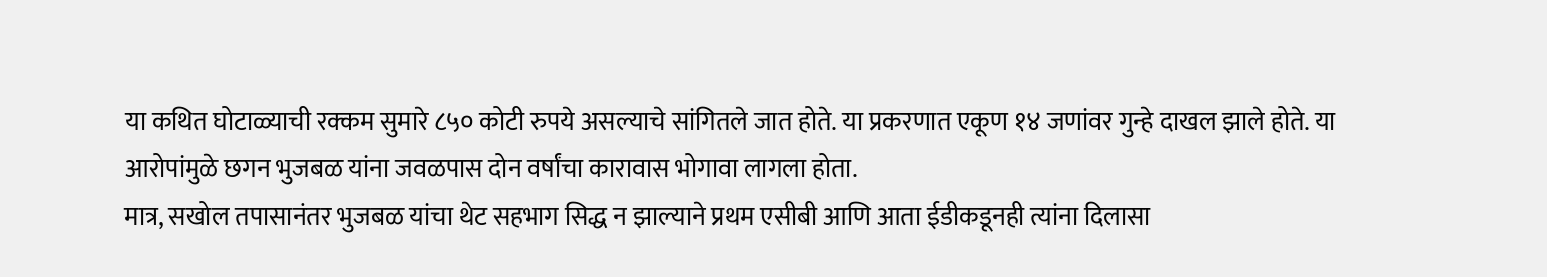या कथित घोटाळ्याची रक्कम सुमारे ८५० कोटी रुपये असल्याचे सांगितले जात होते. या प्रकरणात एकूण १४ जणांवर गुन्हे दाखल झाले होते. या आरोपांमुळे छगन भुजबळ यांना जवळपास दोन वर्षांचा कारावास भोगावा लागला होता.
मात्र, सखोल तपासानंतर भुजबळ यांचा थेट सहभाग सिद्ध न झाल्याने प्रथम एसीबी आणि आता ईडीकडूनही त्यांना दिलासा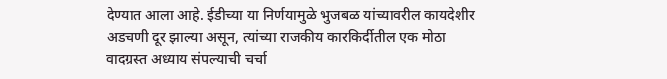देण्यात आला आहे. ईडीच्या या निर्णयामुळे भुजबळ यांच्यावरील कायदेशीर अडचणी दूर झाल्या असून, त्यांच्या राजकीय कारकिर्दीतील एक मोठा वादग्रस्त अध्याय संपल्याची चर्चा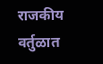राजकीय वर्तुळात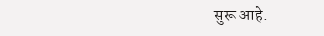सुरू आहे.